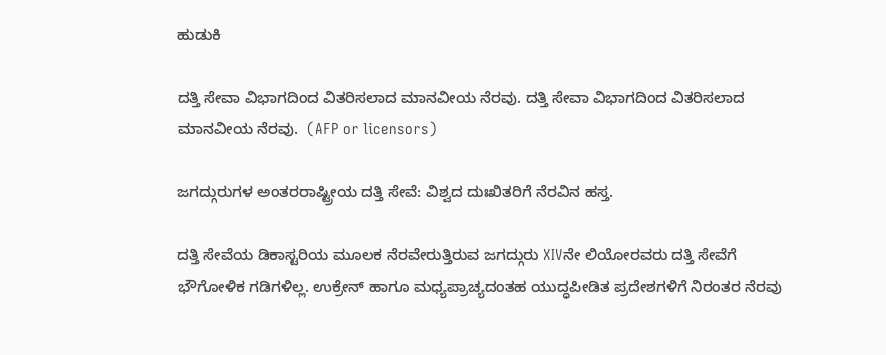ಹುಡುಕಿ

ದತ್ತಿ ಸೇವಾ ವಿಭಾಗದಿಂದ ವಿತರಿಸಲಾದ ಮಾನವೀಯ ನೆರವು. ದತ್ತಿ ಸೇವಾ ವಿಭಾಗದಿಂದ ವಿತರಿಸಲಾದ ಮಾನವೀಯ ನೆರವು.  (AFP or licensors)

ಜಗದ್ಗುರುಗಳ ಅಂತರರಾಷ್ಟ್ರೀಯ ದತ್ತಿ ಸೇವೆ: ವಿಶ್ವದ ದುಃಖಿತರಿಗೆ ನೆರವಿನ ಹಸ್ತ.

ದತ್ತಿ ಸೇವೆಯ ಡಿಕಾಸ್ಟರಿಯ ಮೂಲಕ ನೆರವೇರುತ್ತಿರುವ ಜಗದ್ಗುರು XIVನೇ ಲಿಯೋರವರು ದತ್ತಿ ಸೇವೆಗೆ ಭೌಗೋಳಿಕ ಗಡಿಗಳಿಲ್ಲ. ಉಕ್ರೇನ್ ಹಾಗೂ ಮಧ್ಯಪ್ರಾಚ್ಯದಂತಹ ಯುದ್ಧಪೀಡಿತ ಪ್ರದೇಶಗಳಿಗೆ ನಿರಂತರ ನೆರವು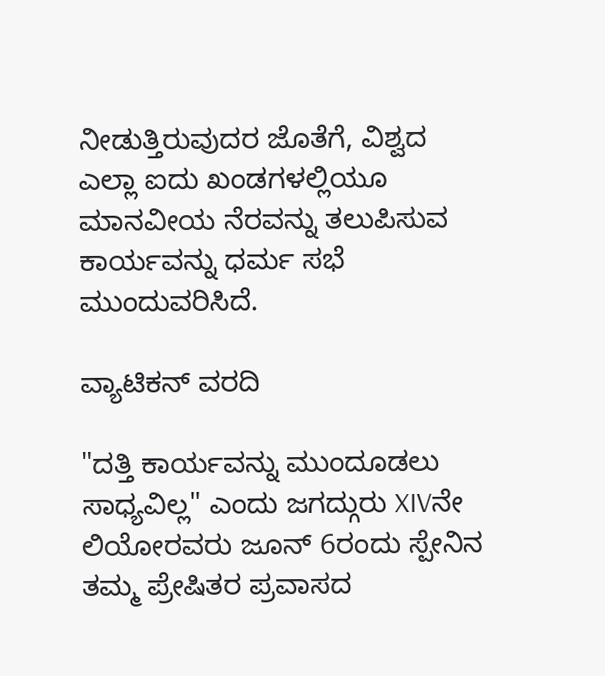ನೀಡುತ್ತಿರುವುದರ ಜೊತೆಗೆ, ವಿಶ್ವದ ಎಲ್ಲಾ ಐದು ಖಂಡಗಳಲ್ಲಿಯೂ ಮಾನವೀಯ ನೆರವನ್ನು ತಲುಪಿಸುವ ಕಾರ್ಯವನ್ನು ಧರ್ಮ ಸಭೆ ಮುಂದುವರಿಸಿದೆ.

ವ್ಯಾಟಿಕನ್ ವರದಿ

"ದತ್ತಿ ಕಾರ್ಯವನ್ನು ಮುಂದೂಡಲು ಸಾಧ್ಯವಿಲ್ಲ" ಎಂದು ಜಗದ್ಗುರು XIVನೇ ಲಿಯೋರವರು ಜೂನ್ 6ರಂದು ಸ್ಪೇನಿನ ತಮ್ಮ ಪ್ರೇಷಿತರ ಪ್ರವಾಸದ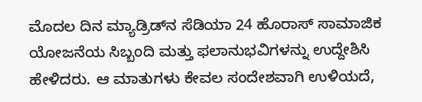ಮೊದಲ ದಿನ ಮ್ಯಾಡ್ರಿಡ್‌ನ ಸೆಡಿಯಾ 24 ಹೊರಾಸ್ ಸಾಮಾಜಿಕ ಯೋಜನೆಯ ಸಿಬ್ಬಂದಿ ಮತ್ತು ಫಲಾನುಭವಿಗಳನ್ನು ಉದ್ದೇಶಿಸಿ ಹೇಳಿದರು. ಆ ಮಾತುಗಳು ಕೇವಲ ಸಂದೇಶವಾಗಿ ಉಳಿಯದೆ,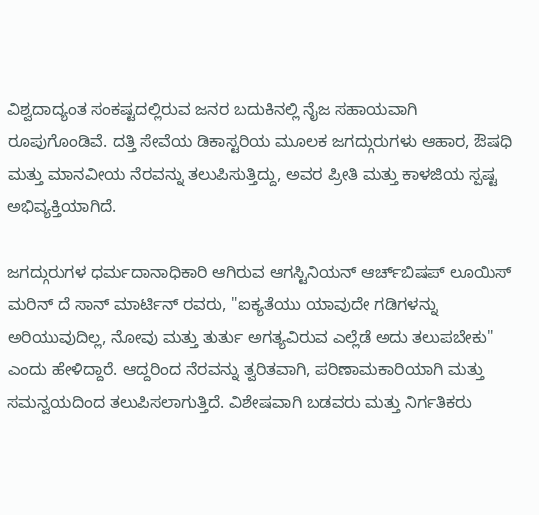ವಿಶ್ವದಾದ್ಯಂತ ಸಂಕಷ್ಟದಲ್ಲಿರುವ ಜನರ ಬದುಕಿನಲ್ಲಿ ನೈಜ ಸಹಾಯವಾಗಿ ರೂಪುಗೊಂಡಿವೆ. ದತ್ತಿ ಸೇವೆಯ ಡಿಕಾಸ್ಟರಿಯ ಮೂಲಕ ಜಗದ್ಗುರುಗಳು ಆಹಾರ, ಔಷಧಿ ಮತ್ತು ಮಾನವೀಯ ನೆರವನ್ನು ತಲುಪಿಸುತ್ತಿದ್ದು, ಅವರ ಪ್ರೀತಿ ಮತ್ತು ಕಾಳಜಿಯ ಸ್ಪಷ್ಟ ಅಭಿವ್ಯಕ್ತಿಯಾಗಿದೆ.

ಜಗದ್ಗುರುಗಳ ಧರ್ಮದಾನಾಧಿಕಾರಿ ಆಗಿರುವ ಆಗಸ್ಟಿನಿಯನ್ ಆರ್ಚ್‌ಬಿಷಪ್ ಲೂಯಿಸ್ ಮರಿನ್ ದೆ ಸಾನ್ ಮಾರ್ಟಿನ್ ರವರು, "ಐಕ್ಯತೆಯು ಯಾವುದೇ ಗಡಿಗಳನ್ನು ಅರಿಯುವುದಿಲ್ಲ, ನೋವು ಮತ್ತು ತುರ್ತು ಅಗತ್ಯವಿರುವ ಎಲ್ಲೆಡೆ ಅದು ತಲುಪಬೇಕು" ಎಂದು ಹೇಳಿದ್ದಾರೆ. ಆದ್ದರಿಂದ ನೆರವನ್ನು ತ್ವರಿತವಾಗಿ, ಪರಿಣಾಮಕಾರಿಯಾಗಿ ಮತ್ತು ಸಮನ್ವಯದಿಂದ ತಲುಪಿಸಲಾಗುತ್ತಿದೆ. ವಿಶೇಷವಾಗಿ ಬಡವರು ಮತ್ತು ನಿರ್ಗತಿಕರು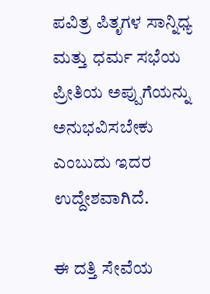ಪವಿತ್ರ ಪಿತೃಗಳ ಸಾನ್ನಿಧ್ಯ ಮತ್ತು ಧರ್ಮ ಸಭೆಯ ಪ್ರೀತಿಯ ಅಪ್ಪುಗೆಯನ್ನು ಅನುಭವಿಸಬೇಕು ಎಂಬುದು ಇದರ ಉದ್ದೇಶವಾಗಿದೆ.

ಈ ದತ್ತಿ ಸೇವೆಯ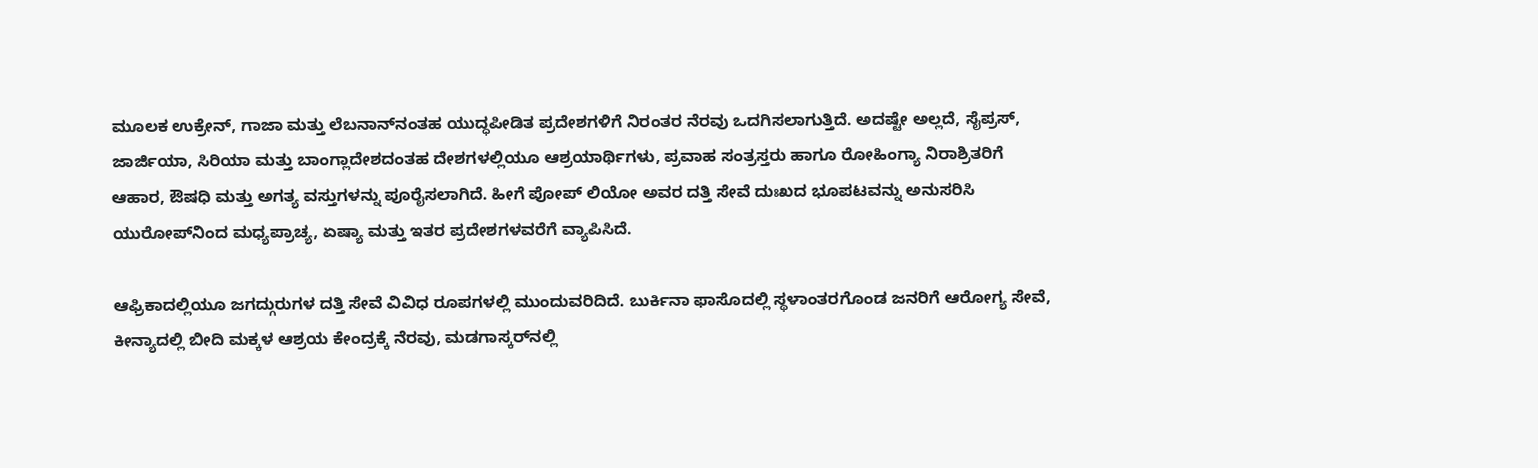ಮೂಲಕ ಉಕ್ರೇನ್, ಗಾಜಾ ಮತ್ತು ಲೆಬನಾನ್‌ನಂತಹ ಯುದ್ಧಪೀಡಿತ ಪ್ರದೇಶಗಳಿಗೆ ನಿರಂತರ ನೆರವು ಒದಗಿಸಲಾಗುತ್ತಿದೆ. ಅದಷ್ಟೇ ಅಲ್ಲದೆ, ಸೈಪ್ರಸ್, ಜಾರ್ಜಿಯಾ, ಸಿರಿಯಾ ಮತ್ತು ಬಾಂಗ್ಲಾದೇಶದಂತಹ ದೇಶಗಳಲ್ಲಿಯೂ ಆಶ್ರಯಾರ್ಥಿಗಳು, ಪ್ರವಾಹ ಸಂತ್ರಸ್ತರು ಹಾಗೂ ರೋಹಿಂಗ್ಯಾ ನಿರಾಶ್ರಿತರಿಗೆ ಆಹಾರ, ಔಷಧಿ ಮತ್ತು ಅಗತ್ಯ ವಸ್ತುಗಳನ್ನು ಪೂರೈಸಲಾಗಿದೆ. ಹೀಗೆ ಪೋಪ್ ಲಿಯೋ ಅವರ ದತ್ತಿ ಸೇವೆ ದುಃಖದ ಭೂಪಟವನ್ನು ಅನುಸರಿಸಿ ಯುರೋಪ್‌ನಿಂದ ಮಧ್ಯಪ್ರಾಚ್ಯ, ಏಷ್ಯಾ ಮತ್ತು ಇತರ ಪ್ರದೇಶಗಳವರೆಗೆ ವ್ಯಾಪಿಸಿದೆ.

ಆಫ್ರಿಕಾದಲ್ಲಿಯೂ ಜಗದ್ಗುರುಗಳ ದತ್ತಿ ಸೇವೆ ವಿವಿಧ ರೂಪಗಳಲ್ಲಿ ಮುಂದುವರಿದಿದೆ. ಬುರ್ಕಿನಾ ಫಾಸೊದಲ್ಲಿ ಸ್ಥಳಾಂತರಗೊಂಡ ಜನರಿಗೆ ಆರೋಗ್ಯ ಸೇವೆ, ಕೀನ್ಯಾದಲ್ಲಿ ಬೀದಿ ಮಕ್ಕಳ ಆಶ್ರಯ ಕೇಂದ್ರಕ್ಕೆ ನೆರವು, ಮಡಗಾಸ್ಕರ್‌ನಲ್ಲಿ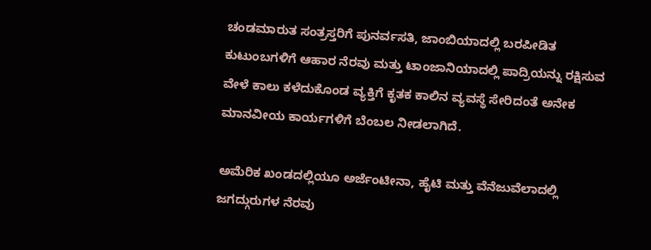ಚಂಡಮಾರುತ ಸಂತ್ರಸ್ತರಿಗೆ ಪುನರ್ವಸತಿ, ಜಾಂಬಿಯಾದಲ್ಲಿ ಬರಪೀಡಿತ ಕುಟುಂಬಗಳಿಗೆ ಆಹಾರ ನೆರವು ಮತ್ತು ಟಾಂಜಾನಿಯಾದಲ್ಲಿ ಪಾದ್ರಿಯನ್ನು ರಕ್ಷಿಸುವ ವೇಳೆ ಕಾಲು ಕಳೆದುಕೊಂಡ ವ್ಯಕ್ತಿಗೆ ಕೃತಕ ಕಾಲಿನ ವ್ಯವಸ್ಥೆ ಸೇರಿದಂತೆ ಅನೇಕ ಮಾನವೀಯ ಕಾರ್ಯಗಳಿಗೆ ಬೆಂಬಲ ನೀಡಲಾಗಿದೆ.

ಅಮೆರಿಕ ಖಂಡದಲ್ಲಿಯೂ ಅರ್ಜೆಂಟೀನಾ, ಹೈಟಿ ಮತ್ತು ವೆನೆಜುವೆಲಾದಲ್ಲಿ ಜಗದ್ಗುರುಗಳ ನೆರವು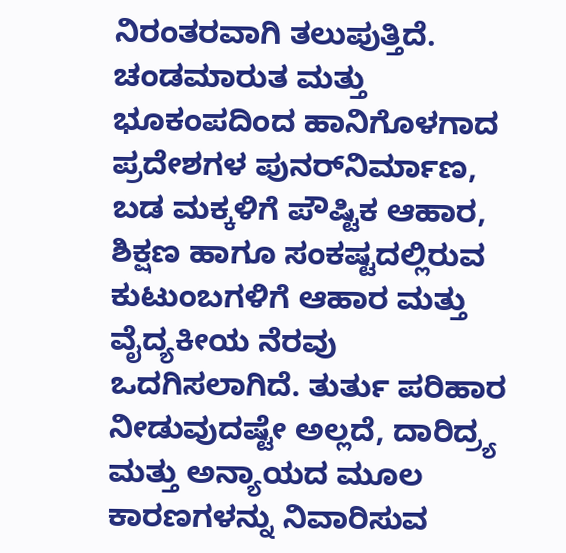ನಿರಂತರವಾಗಿ ತಲುಪುತ್ತಿದೆ. ಚಂಡಮಾರುತ ಮತ್ತು ಭೂಕಂಪದಿಂದ ಹಾನಿಗೊಳಗಾದ ಪ್ರದೇಶಗಳ ಪುನರ್‌ನಿರ್ಮಾಣ, ಬಡ ಮಕ್ಕಳಿಗೆ ಪೌಷ್ಟಿಕ ಆಹಾರ, ಶಿಕ್ಷಣ ಹಾಗೂ ಸಂಕಷ್ಟದಲ್ಲಿರುವ ಕುಟುಂಬಗಳಿಗೆ ಆಹಾರ ಮತ್ತು ವೈದ್ಯಕೀಯ ನೆರವು ಒದಗಿಸಲಾಗಿದೆ. ತುರ್ತು ಪರಿಹಾರ ನೀಡುವುದಷ್ಟೇ ಅಲ್ಲದೆ, ದಾರಿದ್ರ್ಯ ಮತ್ತು ಅನ್ಯಾಯದ ಮೂಲ ಕಾರಣಗಳನ್ನು ನಿವಾರಿಸುವ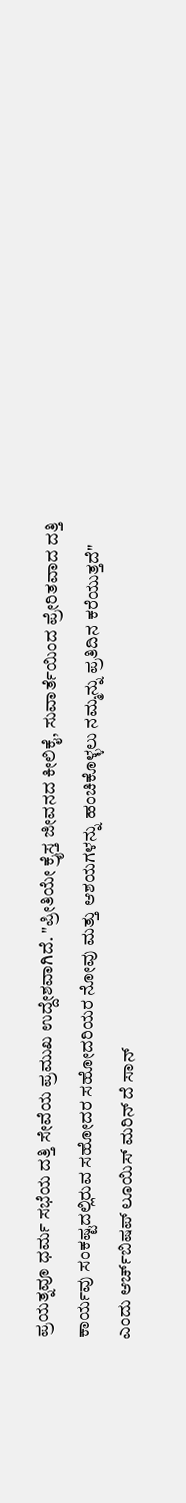ಪ್ರಯತ್ನವೂ ಧರ್ಮ ಸಭೆಯ ದತ್ತಿ ಸೇವೆಯ ಪ್ರಮುಖ ಉದ್ದೇಶವಾಗಿದೆ. "ಪ್ರೀತಿಯೇ ಕ್ರೈಸ್ತ ಜೀವನದ ಕೀಲಿಕೈ, ಸುವಾರ್ತೆಯಿಂದ ಪ್ರೇರಿತವಾದ ದತ್ತಿ ಕಾರ್ಯವು ಸಂಕಷ್ಟದಲ್ಲಿರುವ ಸಹೋದರ ಸಹೋದರಿಯರ ನೋವು ಮತ್ತು ಆಶಯಗಳನ್ನು ಹಂಚಿಕೊಳ್ಳಲು ನಮ್ಮನ್ನು ಪ್ರತಿದಿನ ಕರೆಯುತ್ತದೆ" ಎಂದು ಆರ್ಚ್‌ಬಿಷಪ್ ಲೂಯಿಸ್ ಮರಿನ್ ದೆ ಸಾನ್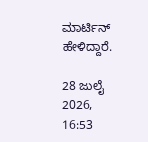ಮಾರ್ಟಿನ್ ಹೇಳಿದ್ದಾರೆ.

28 ಜುಲೈ 2026, 16:53